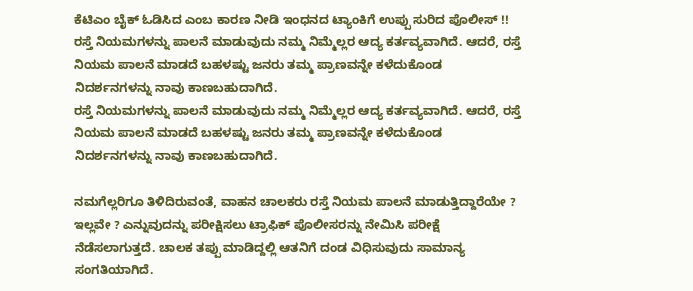ಕೆಟಿಎಂ ಬೈಕ್ ಓಡಿಸಿದ ಎಂಬ ಕಾರಣ ನೀಡಿ ಇಂಧನದ ಟ್ಯಾಂಕಿಗೆ ಉಪ್ಪು ಸುರಿದ ಪೊಲೀಸ್ !!
ರಸ್ತೆ ನಿಯಮಗಳನ್ನು ಪಾಲನೆ ಮಾಡುವುದು ನಮ್ಮ ನಿಮ್ಮೆಲ್ಲರ ಆದ್ಯ ಕರ್ತವ್ಯವಾಗಿದೆ. ಆದರೆ, ರಸ್ತೆ ನಿಯಮ ಪಾಲನೆ ಮಾಡದೆ ಬಹಳಷ್ಟು ಜನರು ತಮ್ಮ ಪ್ರಾಣವನ್ನೇ ಕಳೆದುಕೊಂಡ ನಿದರ್ಶನಗಳನ್ನು ನಾವು ಕಾಣಬಹುದಾಗಿದೆ.
ರಸ್ತೆ ನಿಯಮಗಳನ್ನು ಪಾಲನೆ ಮಾಡುವುದು ನಮ್ಮ ನಿಮ್ಮೆಲ್ಲರ ಆದ್ಯ ಕರ್ತವ್ಯವಾಗಿದೆ. ಆದರೆ, ರಸ್ತೆ ನಿಯಮ ಪಾಲನೆ ಮಾಡದೆ ಬಹಳಷ್ಟು ಜನರು ತಮ್ಮ ಪ್ರಾಣವನ್ನೇ ಕಳೆದುಕೊಂಡ ನಿದರ್ಶನಗಳನ್ನು ನಾವು ಕಾಣಬಹುದಾಗಿದೆ.

ನಮಗೆಲ್ಲರಿಗೂ ತಿಳಿದಿರುವಂತೆ, ವಾಹನ ಚಾಲಕರು ರಸ್ತೆ ನಿಯಮ ಪಾಲನೆ ಮಾಡುತ್ತಿದ್ದಾರೆಯೇ ? ಇಲ್ಲವೇ ? ಎನ್ನುವುದನ್ನು ಪರೀಕ್ಷಿಸಲು ಟ್ರಾಫಿಕ್ ಪೊಲೀಸರನ್ನು ನೇಮಿಸಿ ಪರೀಕ್ಷೆ ನೆಡೆಸಲಾಗುತ್ತದೆ. ಚಾಲಕ ತಪ್ಪು ಮಾಡಿದ್ದಲ್ಲಿ ಆತನಿಗೆ ದಂಡ ವಿಧಿಸುವುದು ಸಾಮಾನ್ಯ ಸಂಗತಿಯಾಗಿದೆ.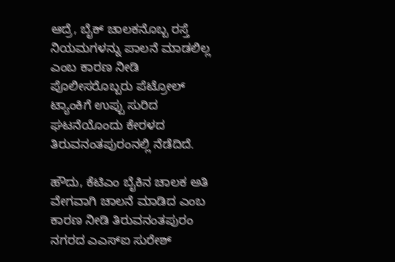ಆದ್ರೆ, ಬೈಕ್ ಚಾಲಕನೊಬ್ಬ ರಸ್ತೆ ನಿಯಮಗಳನ್ನು ಪಾಲನೆ ಮಾಡಲಿಲ್ಲ ಎಂಬ ಕಾರಣ ನೀಡಿ ಪೊಲೀಸರೊಬ್ಬರು ಪೆಟ್ರೋಲ್ ಟ್ಯಾಂಕಿಗೆ ಉಪ್ಪು ಸುರಿದ ಘಟನೆಯೊಂದು ಕೇರಳದ ತಿರುವನಂತಪುರಂನಲ್ಲಿ ನೆಡೆದಿದೆ.

ಹೌದು, ಕೆಟಿಎಂ ಬೈಕಿನ ಚಾಲಕ ಅತಿ ವೇಗವಾಗಿ ಚಾಲನೆ ಮಾಡಿದ ಎಂಬ ಕಾರಣ ನೀಡಿ ತಿರುವನಂತಪುರಂ ನಗರದ ಎಎಸ್ಐ ಸುರೇಶ್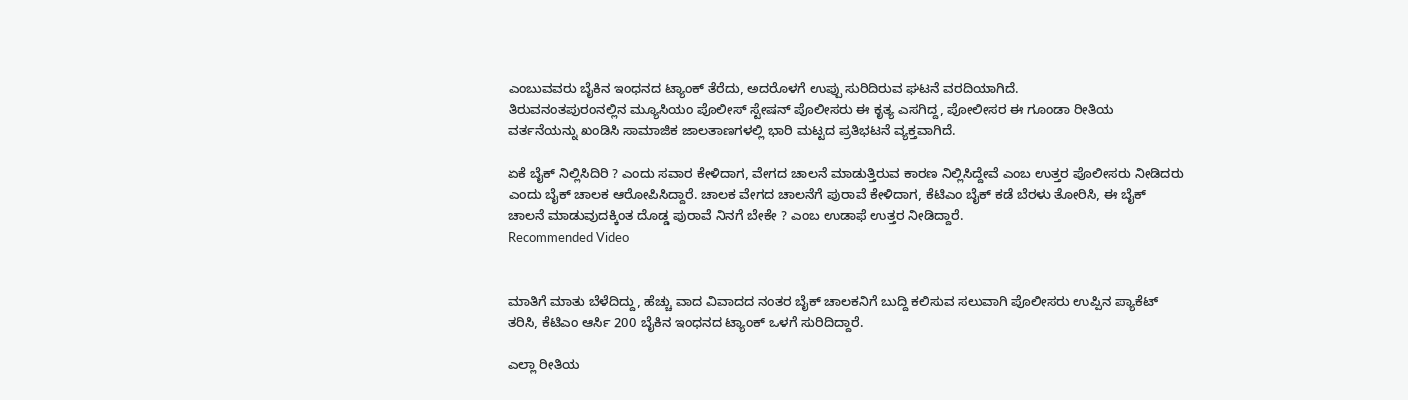ಎಂಬುವವರು ಬೈಕಿನ ಇಂಧನದ ಟ್ಯಾಂಕ್ ತೆರೆದು, ಅದರೊಳಗೆ ಉಪ್ಪು ಸುರಿದಿರುವ ಘಟನೆ ವರದಿಯಾಗಿದೆ.
ತಿರುವನಂತಪುರಂನಲ್ಲಿನ ಮ್ಯೂಸಿಯಂ ಪೊಲೀಸ್ ಸ್ಟೇಷನ್ ಪೊಲೀಸರು ಈ ಕೃತ್ಯ ಎಸಗಿದ್ದ, ಪೋಲೀಸರ ಈ ಗೂಂಡಾ ರೀತಿಯ ವರ್ತನೆಯನ್ನು ಖಂಡಿಸಿ ಸಾಮಾಜಿಕ ಜಾಲತಾಣಗಳಲ್ಲಿ ಭಾರಿ ಮಟ್ಟದ ಪ್ರತಿಭಟನೆ ವ್ಯಕ್ತವಾಗಿದೆ.

ಏಕೆ ಬೈಕ್ ನಿಲ್ಲಿಸಿದಿರಿ ? ಎಂದು ಸವಾರ ಕೇಳಿದಾಗ, ವೇಗದ ಚಾಲನೆ ಮಾಡುತ್ತಿರುವ ಕಾರಣ ನಿಲ್ಲಿಸಿದ್ದೇವೆ ಎಂಬ ಉತ್ತರ ಪೊಲೀಸರು ನೀಡಿದರು ಎಂದು ಬೈಕ್ ಚಾಲಕ ಆರೋಪಿಸಿದ್ದಾರೆ. ಚಾಲಕ ವೇಗದ ಚಾಲನೆಗೆ ಪುರಾವೆ ಕೇಳಿದಾಗ, ಕೆಟಿಎಂ ಬೈಕ್ ಕಡೆ ಬೆರಳು ತೋರಿಸಿ, ಈ ಬೈಕ್ ಚಾಲನೆ ಮಾಡುವುದಕ್ಕಿಂತ ದೊಡ್ಡ ಪುರಾವೆ ನಿನಗೆ ಬೇಕೇ ? ಎಂಬ ಉಡಾಫೆ ಉತ್ತರ ನೀಡಿದ್ದಾರೆ.
Recommended Video


ಮಾತಿಗೆ ಮಾತು ಬೆಳೆದಿದ್ದು, ಹೆಚ್ಚು ವಾದ ವಿವಾದದ ನಂತರ ಬೈಕ್ ಚಾಲಕನಿಗೆ ಬುದ್ದಿ ಕಲಿಸುವ ಸಲುವಾಗಿ ಪೊಲೀಸರು ಉಪ್ಪಿನ ಪ್ಯಾಕೆಟ್ ತರಿಸಿ, ಕೆಟಿಎಂ ಆರ್ಸಿ 200 ಬೈಕಿನ ಇಂಧನದ ಟ್ಯಾಂಕ್ ಒಳಗೆ ಸುರಿದಿದ್ದಾರೆ.

ಎಲ್ಲಾ ರೀತಿಯ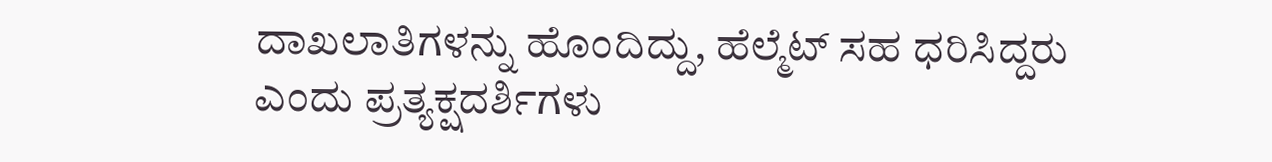ದಾಖಲಾತಿಗಳನ್ನು ಹೊಂದಿದ್ದು, ಹೆಲ್ಮೆಟ್ ಸಹ ಧರಿಸಿದ್ದರು ಎಂದು ಪ್ರತ್ಯಕ್ಷದರ್ಶಿಗಳು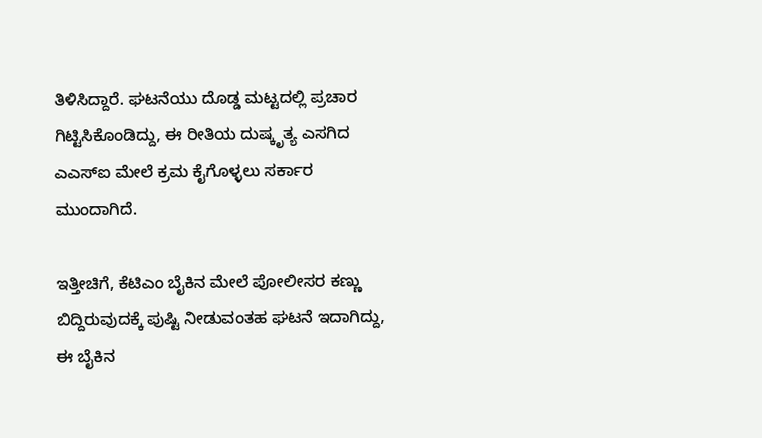ತಿಳಿಸಿದ್ದಾರೆ. ಘಟನೆಯು ದೊಡ್ಡ ಮಟ್ಟದಲ್ಲಿ ಪ್ರಚಾರ ಗಿಟ್ಟಿಸಿಕೊಂಡಿದ್ದು, ಈ ರೀತಿಯ ದುಷ್ಕೃತ್ಯ ಎಸಗಿದ ಎಎಸ್ಐ ಮೇಲೆ ಕ್ರಮ ಕೈಗೊಳ್ಳಲು ಸರ್ಕಾರ ಮುಂದಾಗಿದೆ.

ಇತ್ತೀಚಿಗೆ, ಕೆಟಿಎಂ ಬೈಕಿನ ಮೇಲೆ ಪೋಲೀಸರ ಕಣ್ಣು ಬಿದ್ದಿರುವುದಕ್ಕೆ ಪುಷ್ಟಿ ನೀಡುವಂತಹ ಘಟನೆ ಇದಾಗಿದ್ದು, ಈ ಬೈಕಿನ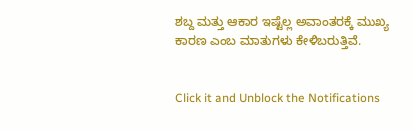ಶಬ್ದ ಮತ್ತು ಆಕಾರ ಇಷ್ಟೆಲ್ಲ ಅವಾಂತರಕ್ಕೆ ಮುಖ್ಯ ಕಾರಣ ಎಂಬ ಮಾತುಗಳು ಕೇಳಿಬರುತ್ತಿವೆ.


Click it and Unblock the Notifications